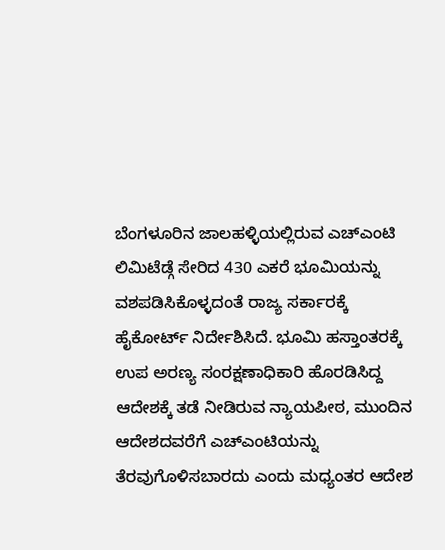ಬೆಂಗಳೂರಿನ ಜಾಲಹಳ್ಳಿಯಲ್ಲಿರುವ ಎಚ್ಎಂಟಿ ಲಿಮಿಟೆಡ್ಗೆ ಸೇರಿದ 430 ಎಕರೆ ಭೂಮಿಯನ್ನು ವಶಪಡಿಸಿಕೊಳ್ಳದಂತೆ ರಾಜ್ಯ ಸರ್ಕಾರಕ್ಕೆ ಹೈಕೋರ್ಟ್ ನಿರ್ದೇಶಿಸಿದೆ. ಭೂಮಿ ಹಸ್ತಾಂತರಕ್ಕೆ ಉಪ ಅರಣ್ಯ ಸಂರಕ್ಷಣಾಧಿಕಾರಿ ಹೊರಡಿಸಿದ್ದ ಆದೇಶಕ್ಕೆ ತಡೆ ನೀಡಿರುವ ನ್ಯಾಯಪೀಠ, ಮುಂದಿನ ಆದೇಶದವರೆಗೆ ಎಚ್ಎಂಟಿಯನ್ನು ತೆರವುಗೊಳಿಸಬಾರದು ಎಂದು ಮಧ್ಯಂತರ ಆದೇಶ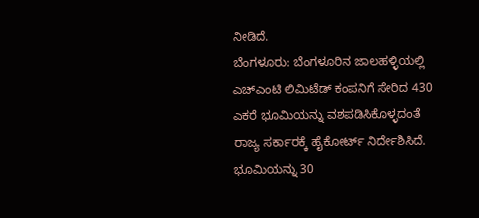ನೀಡಿದೆ.
ಬೆಂಗಳೂರು: ಬೆಂಗಳೂರಿನ ಜಾಲಹಳ್ಳಿಯಲ್ಲಿ ಎಚ್ಎಂಟಿ ಲಿಮಿಟೆಡ್ ಕಂಪನಿಗೆ ಸೇರಿದ 430 ಎಕರೆ ಭೂಮಿಯನ್ನು ವಶಪಡಿಸಿಕೊಳ್ಳದಂತೆ ರಾಜ್ಯ ಸರ್ಕಾರಕ್ಕೆ ಹೈಕೋರ್ಟ್ ನಿರ್ದೇಶಿಸಿದೆ. ಭೂಮಿಯನ್ನು 30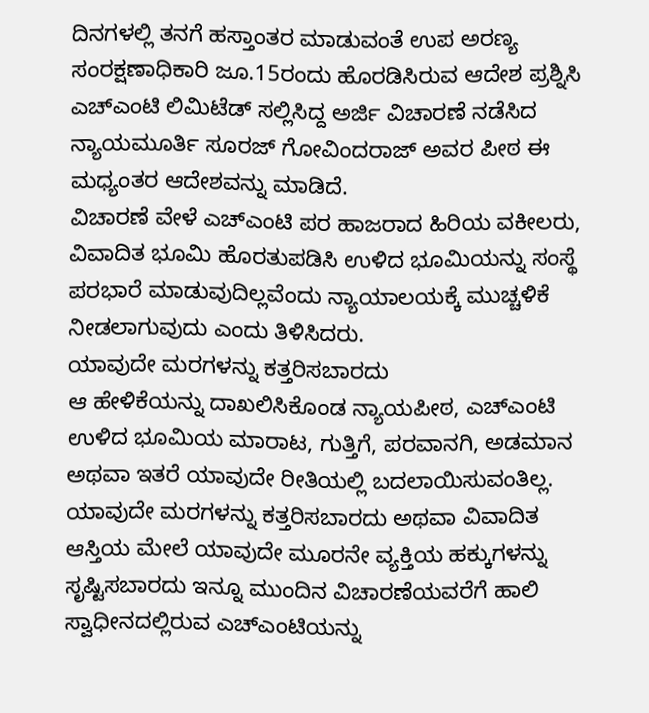ದಿನಗಳಲ್ಲಿ ತನಗೆ ಹಸ್ತಾಂತರ ಮಾಡುವಂತೆ ಉಪ ಅರಣ್ಯ ಸಂರಕ್ಷಣಾಧಿಕಾರಿ ಜೂ.15ರಂದು ಹೊರಡಿಸಿರುವ ಆದೇಶ ಪ್ರಶ್ನಿಸಿ ಎಚ್ಎಂಟಿ ಲಿಮಿಟೆಡ್ ಸಲ್ಲಿಸಿದ್ದ ಅರ್ಜಿ ವಿಚಾರಣೆ ನಡೆಸಿದ ನ್ಯಾಯಮೂರ್ತಿ ಸೂರಜ್ ಗೋವಿಂದರಾಜ್ ಅವರ ಪೀಠ ಈ ಮಧ್ಯಂತರ ಆದೇಶವನ್ನು ಮಾಡಿದೆ.
ವಿಚಾರಣೆ ವೇಳೆ ಎಚ್ಎಂಟಿ ಪರ ಹಾಜರಾದ ಹಿರಿಯ ವಕೀಲರು, ವಿವಾದಿತ ಭೂಮಿ ಹೊರತುಪಡಿಸಿ ಉಳಿದ ಭೂಮಿಯನ್ನು ಸಂಸ್ಥೆ ಪರಭಾರೆ ಮಾಡುವುದಿಲ್ಲವೆಂದು ನ್ಯಾಯಾಲಯಕ್ಕೆ ಮುಚ್ಚಳಿಕೆ ನೀಡಲಾಗುವುದು ಎಂದು ತಿಳಿಸಿದರು.
ಯಾವುದೇ ಮರಗಳನ್ನು ಕತ್ತರಿಸಬಾರದು
ಆ ಹೇಳಿಕೆಯನ್ನು ದಾಖಲಿಸಿಕೊಂಡ ನ್ಯಾಯಪೀಠ, ಎಚ್ಎಂಟಿ ಉಳಿದ ಭೂಮಿಯ ಮಾರಾಟ, ಗುತ್ತಿಗೆ, ಪರವಾನಗಿ, ಅಡಮಾನ ಅಥವಾ ಇತರೆ ಯಾವುದೇ ರೀತಿಯಲ್ಲಿ ಬದಲಾಯಿಸುವಂತಿಲ್ಲ. ಯಾವುದೇ ಮರಗಳನ್ನು ಕತ್ತರಿಸಬಾರದು ಅಥವಾ ವಿವಾದಿತ ಆಸ್ತಿಯ ಮೇಲೆ ಯಾವುದೇ ಮೂರನೇ ವ್ಯಕ್ತಿಯ ಹಕ್ಕುಗಳನ್ನು ಸೃಷ್ಟಿಸಬಾರದು ಇನ್ನೂ ಮುಂದಿನ ವಿಚಾರಣೆಯವರೆಗೆ ಹಾಲಿ ಸ್ವಾಧೀನದಲ್ಲಿರುವ ಎಚ್ಎಂಟಿಯನ್ನು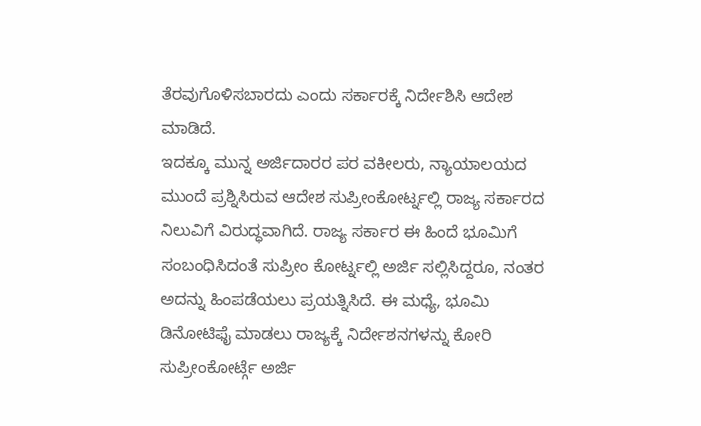ತೆರವುಗೊಳಿಸಬಾರದು ಎಂದು ಸರ್ಕಾರಕ್ಕೆ ನಿರ್ದೇಶಿಸಿ ಆದೇಶ ಮಾಡಿದೆ.
ಇದಕ್ಕೂ ಮುನ್ನ ಅರ್ಜಿದಾರರ ಪರ ವಕೀಲರು, ನ್ಯಾಯಾಲಯದ ಮುಂದೆ ಪ್ರಶ್ನಿಸಿರುವ ಆದೇಶ ಸುಪ್ರೀಂಕೋರ್ಟ್ನಲ್ಲಿ ರಾಜ್ಯ ಸರ್ಕಾರದ ನಿಲುವಿಗೆ ವಿರುದ್ಧವಾಗಿದೆ. ರಾಜ್ಯ ಸರ್ಕಾರ ಈ ಹಿಂದೆ ಭೂಮಿಗೆ ಸಂಬಂಧಿಸಿದಂತೆ ಸುಪ್ರೀಂ ಕೋರ್ಟ್ನಲ್ಲಿ ಅರ್ಜಿ ಸಲ್ಲಿಸಿದ್ದರೂ, ನಂತರ ಅದನ್ನು ಹಿಂಪಡೆಯಲು ಪ್ರಯತ್ನಿಸಿದೆ. ಈ ಮಧ್ಯೆ, ಭೂಮಿ ಡಿನೋಟಿಫೈ ಮಾಡಲು ರಾಜ್ಯಕ್ಕೆ ನಿರ್ದೇಶನಗಳನ್ನು ಕೋರಿ ಸುಪ್ರೀಂಕೋರ್ಟ್ಗೆ ಅರ್ಜಿ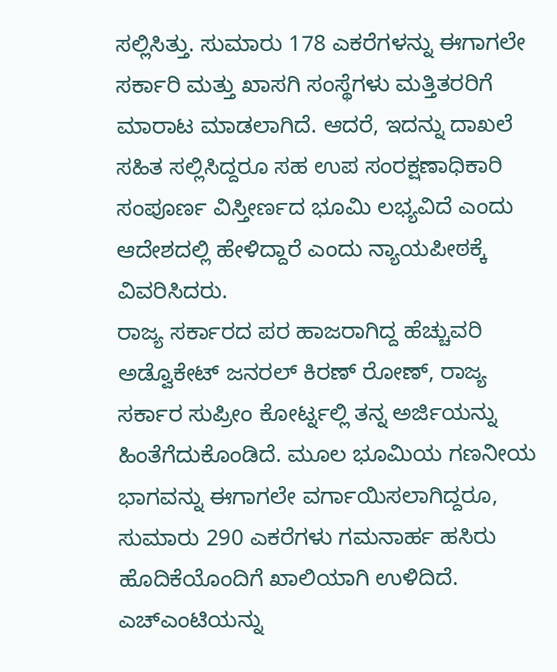ಸಲ್ಲಿಸಿತ್ತು. ಸುಮಾರು 178 ಎಕರೆಗಳನ್ನು ಈಗಾಗಲೇ ಸರ್ಕಾರಿ ಮತ್ತು ಖಾಸಗಿ ಸಂಸ್ಥೆಗಳು ಮತ್ತಿತರರಿಗೆ ಮಾರಾಟ ಮಾಡಲಾಗಿದೆ. ಆದರೆ, ಇದನ್ನು ದಾಖಲೆ ಸಹಿತ ಸಲ್ಲಿಸಿದ್ದರೂ ಸಹ ಉಪ ಸಂರಕ್ಷಣಾಧಿಕಾರಿ ಸಂಪೂರ್ಣ ವಿಸ್ತೀರ್ಣದ ಭೂಮಿ ಲಭ್ಯವಿದೆ ಎಂದು ಆದೇಶದಲ್ಲಿ ಹೇಳಿದ್ದಾರೆ ಎಂದು ನ್ಯಾಯಪೀಠಕ್ಕೆ ವಿವರಿಸಿದರು.
ರಾಜ್ಯ ಸರ್ಕಾರದ ಪರ ಹಾಜರಾಗಿದ್ದ ಹೆಚ್ಚುವರಿ ಅಡ್ವೊಕೇಟ್ ಜನರಲ್ ಕಿರಣ್ ರೋಣ್, ರಾಜ್ಯ ಸರ್ಕಾರ ಸುಪ್ರೀಂ ಕೋರ್ಟ್ನಲ್ಲಿ ತನ್ನ ಅರ್ಜಿಯನ್ನು ಹಿಂತೆಗೆದುಕೊಂಡಿದೆ. ಮೂಲ ಭೂಮಿಯ ಗಣನೀಯ ಭಾಗವನ್ನು ಈಗಾಗಲೇ ವರ್ಗಾಯಿಸಲಾಗಿದ್ದರೂ, ಸುಮಾರು 290 ಎಕರೆಗಳು ಗಮನಾರ್ಹ ಹಸಿರು ಹೊದಿಕೆಯೊಂದಿಗೆ ಖಾಲಿಯಾಗಿ ಉಳಿದಿದೆ. ಎಚ್ಎಂಟಿಯನ್ನು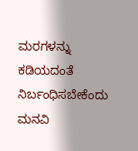ಮರಗಳನ್ನು ಕಡಿಯದಂತೆ ನಿರ್ಬಂಧಿಸಬೇಕೆಂದು ಮನವಿ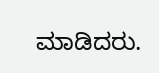ಮಾಡಿದರು.